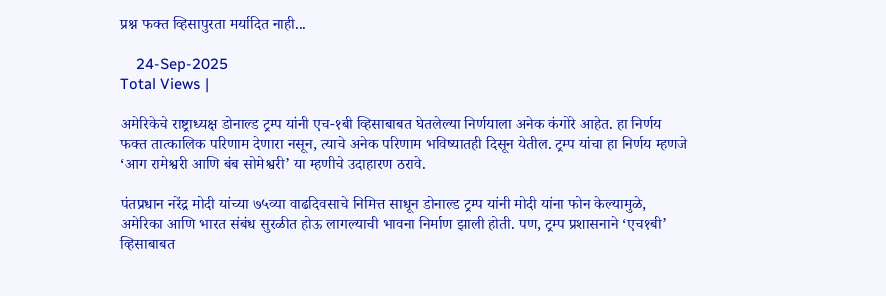प्रश्न फक्त व्हिसापुरता मर्यादित नाही...

    24-Sep-2025
Total Views |

अमेरिकेचे राष्ट्राध्यक्ष डोनाल्ड ट्रम्प यांनी एच-१बी व्हिसाबाबत घेतलेल्या निर्णयाला अनेक कंगोरे आहेत. हा निर्णय फक्त तात्कालिक परिणाम देणारा नसून, त्याचे अनेक परिणाम भविष्यातही दिसून येतील. ट्रम्प यांचा हा निर्णय म्हणजे ‘आग रामेश्वरी आणि बंब सोमेश्वरी’ या म्हणीचे उदाहारण ठरावे.

पंतप्रधान नरेंद्र मोदी यांच्या ७५व्या वाढदिवसाचे निमित्त साधून डोनाल्ड ट्रम्प यांनी मोदी यांना फोन केल्यामुळे, अमेरिका आणि भारत संबंध सुरळीत होऊ लागल्याची भावना निर्माण झाली होती. पण, ट्रम्प प्रशासनाने ‘एच१बी’ व्हिसाबाबत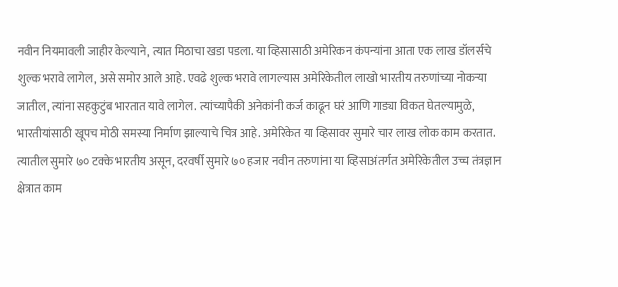नवीन नियमावली जाहीर केल्याने, त्यात मिठाचा खडा पडला. या व्हिसासाठी अमेरिकन कंपन्यांना आता एक लाख डॉलर्सचे शुल्क भरावे लागेल, असे समोर आले आहे. एवढे शुल्क भरावे लागल्यास अमेरिकेतील लाखो भारतीय तरुणांच्या नोकर्‍या जातील, त्यांना सहकुटुंब भारतात यावे लागेल. त्यांच्यापैकी अनेकांनी कर्ज काढून घरं आणि गाड्या विकत घेतल्यामुळे, भारतीयांसाठी खूपच मोठी समस्या निर्माण झाल्याचे चित्र आहे. अमेरिकेत या व्हिसावर सुमारे चार लाख लोक काम करतात. त्यातील सुमारे ७० टक्के भारतीय असून, दरवर्षी सुमारे ७० हजार नवीन तरुणांना या व्हिसाअंतर्गत अमेरिकेतील उच्च तंत्रज्ञान क्षेत्रात काम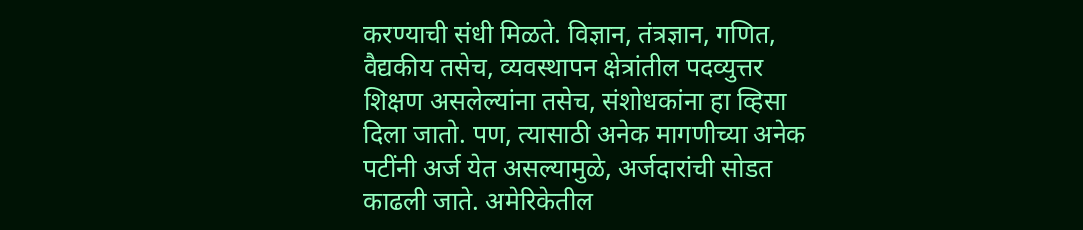करण्याची संधी मिळते. विज्ञान, तंत्रज्ञान, गणित, वैद्यकीय तसेच, व्यवस्थापन क्षेत्रांतील पदव्युत्तर शिक्षण असलेल्यांना तसेच, संशोधकांना हा व्हिसा दिला जातो. पण, त्यासाठी अनेक मागणीच्या अनेक पटींनी अर्ज येत असल्यामुळे, अर्जदारांची सोडत काढली जाते. अमेरिकेतील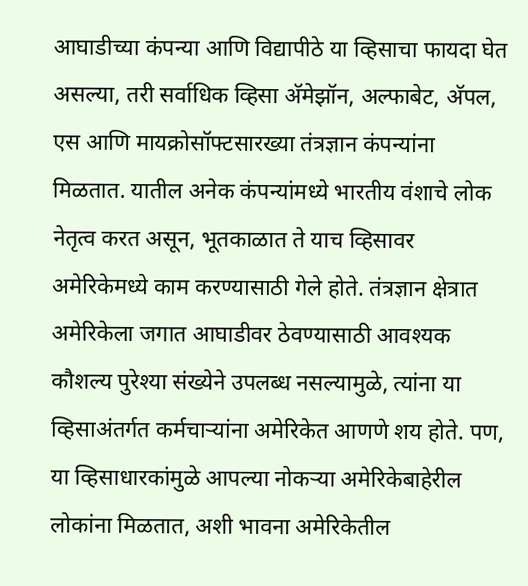आघाडीच्या कंपन्या आणि विद्यापीठे या व्हिसाचा फायदा घेत असल्या, तरी सर्वाधिक व्हिसा अ‍ॅमेझॉन, अल्फाबेट, अ‍ॅपल, एस आणि मायक्रोसॉफ्टसारख्या तंत्रज्ञान कंपन्यांना मिळतात. यातील अनेक कंपन्यांमध्ये भारतीय वंशाचे लोक नेतृत्व करत असून, भूतकाळात ते याच व्हिसावर अमेरिकेमध्ये काम करण्यासाठी गेले होते. तंत्रज्ञान क्षेत्रात अमेरिकेला जगात आघाडीवर ठेवण्यासाठी आवश्यक कौशल्य पुरेश्या संख्येने उपलब्ध नसल्यामुळे, त्यांना या व्हिसाअंतर्गत कर्मचार्‍यांना अमेरिकेत आणणे शय होते. पण, या व्हिसाधारकांमुळे आपल्या नोकर्‍या अमेरिकेबाहेरील लोकांना मिळतात, अशी भावना अमेरिकेतील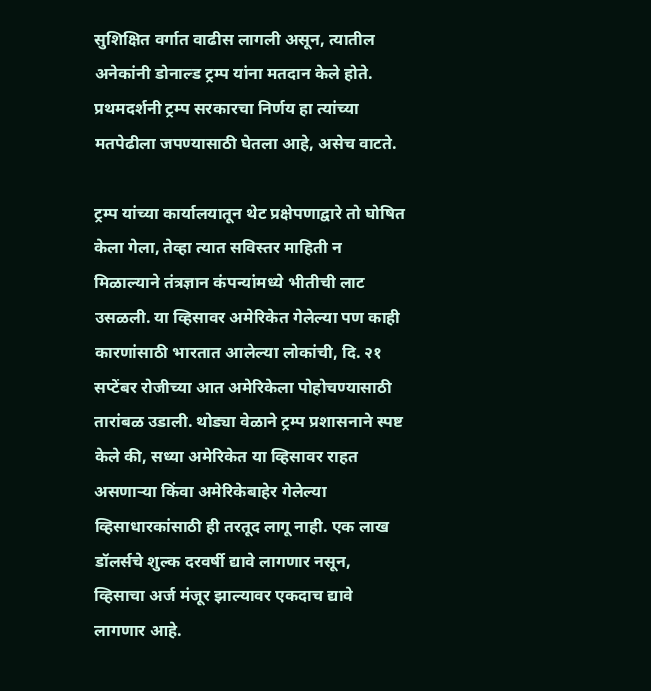सुशिक्षित वर्गात वाढीस लागली असून, त्यातील अनेकांनी डोनाल्ड ट्रम्प यांना मतदान केले होते. प्रथमदर्शनी ट्रम्प सरकारचा निर्णय हा त्यांच्या मतपेढीला जपण्यासाठी घेतला आहे, असेच वाटते.

ट्रम्प यांच्या कार्यालयातून थेट प्रक्षेपणाद्वारे तो घोषित केला गेला, तेव्हा त्यात सविस्तर माहिती न मिळाल्याने तंत्रज्ञान कंपन्यांमध्ये भीतीची लाट उसळली. या व्हिसावर अमेरिकेत गेलेल्या पण काही कारणांसाठी भारतात आलेल्या लोकांची, दि. २१ सप्टेंबर रोजीच्या आत अमेरिकेला पोहोचण्यासाठी तारांबळ उडाली. थोड्या वेळाने ट्रम्प प्रशासनाने स्पष्ट केले की, सध्या अमेरिकेत या व्हिसावर राहत असणार्‍या किंवा अमेरिकेबाहेर गेलेल्या व्हिसाधारकांसाठी ही तरतूद लागू नाही. एक लाख डॉलर्सचे शुल्क दरवर्षी द्यावे लागणार नसून, व्हिसाचा अर्ज मंजूर झाल्यावर एकदाच द्यावे लागणार आहे.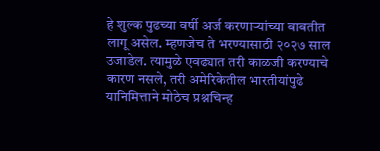हे शुल्क पुढच्या वर्षी अर्ज करणार्‍यांच्या बाबतीत लागू असेल. म्हणजेच ते भरण्यासाठी २०२७ साल उजाडेल. त्यामुळे एवढ्यात तरी काळजी करण्याचे कारण नसले, तरी अमेरिकेतील भारतीयांपुढे यानिमित्ताने मोठेच प्रश्नचिन्ह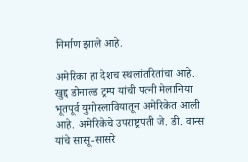निर्माण झाले आहे.

अमेरिका हा देशच स्थलांतरितांचा आहे. खुद्द डोनाल्ड ट्रम्प यांची पत्नी मेलानिया भूतपूर्व युगोस्लावियातून अमेरिकेत आली आहे. अमेरिकेचे उपराष्ट्रपती जे. डी. वान्स यांचे सासू-सासरे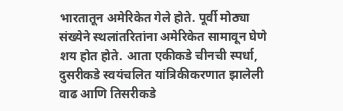भारतातून अमेरिकेत गेले होते. पूर्वी मोठ्या संख्येने स्थलांतरितांना अमेरिकेत सामावून घेणे शय होत होते. आता एकीकडे चीनची स्पर्धा, दुसरीकडे स्वयंचलित यांत्रिकीकरणात झालेली वाढ आणि तिसरीकडे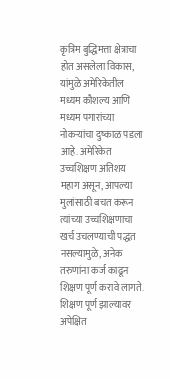कृत्रिम बुद्धिमत्ता क्षेत्राचा होत असलेला विकास, यांमुळे अमेरिकेतील मध्यम कौशल्य आणि मध्यम पगारांच्या नोकर्‍यांचा दुष्काळ पडला आहे. अमेरिकेत उच्चशिक्षण अतिशय महाग असून, आपल्या मुलांसाठी बचत करून त्यांच्या उच्चशिक्षणाचा खर्च उचलण्याची पद्धत नसल्यामुळे, अनेक तरुणांना कर्ज काढून शिक्षण पूर्ण करावे लागते. शिक्षण पूर्ण झाल्यावर अपेक्षित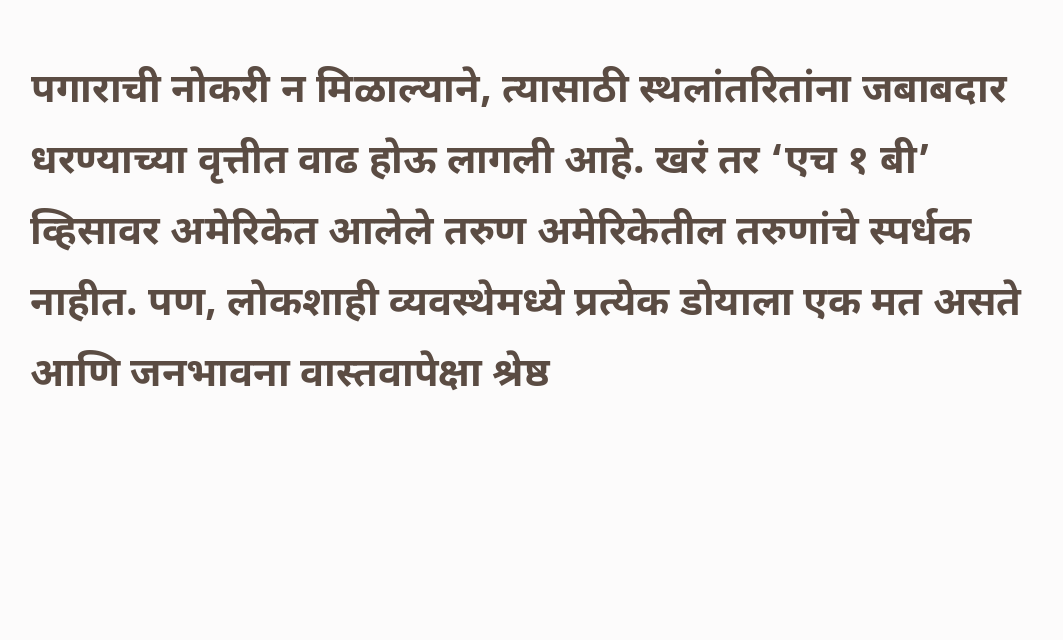पगाराची नोकरी न मिळाल्याने, त्यासाठी स्थलांतरितांना जबाबदार धरण्याच्या वृत्तीत वाढ होऊ लागली आहे. खरं तर ‘एच १ बी’ व्हिसावर अमेरिकेत आलेले तरुण अमेरिकेतील तरुणांचे स्पर्धक नाहीत. पण, लोकशाही व्यवस्थेमध्ये प्रत्येक डोयाला एक मत असते आणि जनभावना वास्तवापेक्षा श्रेष्ठ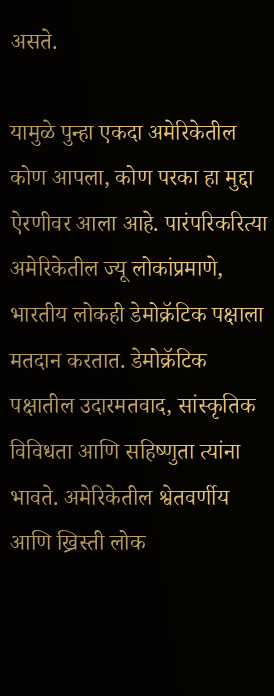असते.

यामुळे पुन्हा एकदा अमेरिकेतील कोण आपला, कोण परका हा मुद्दा ऐरणीवर आला आहे. पारंपरिकरित्या अमेरिकेतील ज्यू लोकांप्रमाणे, भारतीय लोकही डेमोक्रॅटिक पक्षाला मतदान करतात. डेमोक्रॅटिक पक्षातील उदारमतवाद, सांस्कृतिक विविधता आणि सहिष्णुता त्यांना भावते. अमेरिकेतील श्वेतवर्णीय आणि ख्रिस्ती लोक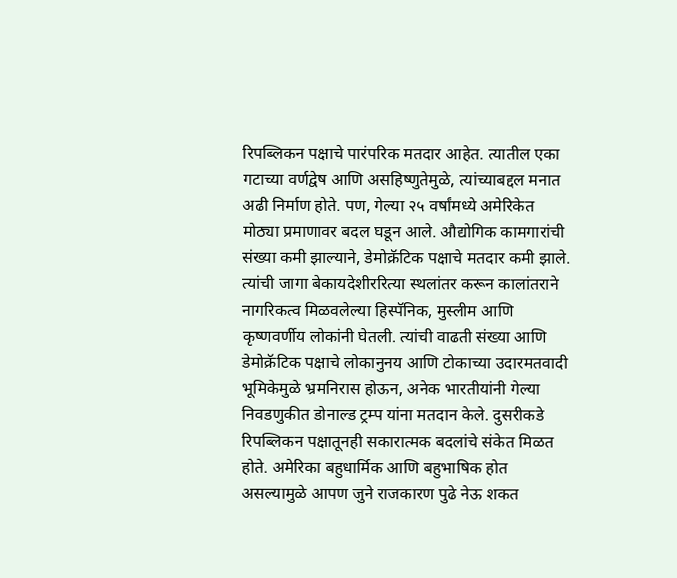रिपब्लिकन पक्षाचे पारंपरिक मतदार आहेत. त्यातील एका गटाच्या वर्णद्वेष आणि असहिष्णुतेमुळे, त्यांच्याबद्दल मनात अढी निर्माण होते. पण, गेल्या २५ वर्षांमध्ये अमेरिकेत मोठ्या प्रमाणावर बदल घडून आले. औद्योगिक कामगारांची संख्या कमी झाल्याने, डेमोक्रॅटिक पक्षाचे मतदार कमी झाले. त्यांची जागा बेकायदेशीररित्या स्थलांतर करून कालांतराने नागरिकत्व मिळवलेल्या हिस्पॅनिक, मुस्लीम आणि कृष्णवर्णीय लोकांनी घेतली. त्यांची वाढती संख्या आणि डेमोक्रॅटिक पक्षाचे लोकानुनय आणि टोकाच्या उदारमतवादी भूमिकेमुळे भ्रमनिरास होऊन, अनेक भारतीयांनी गेल्या निवडणुकीत डोनाल्ड ट्रम्प यांना मतदान केले. दुसरीकडे रिपब्लिकन पक्षातूनही सकारात्मक बदलांचे संकेत मिळत होते. अमेरिका बहुधार्मिक आणि बहुभाषिक होत असल्यामुळे आपण जुने राजकारण पुढे नेऊ शकत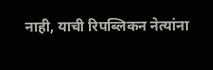नाही, याची रिपब्लिकन नेत्यांना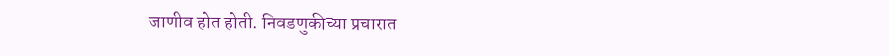जाणीव होत होती. निवडणुकीच्या प्रचारात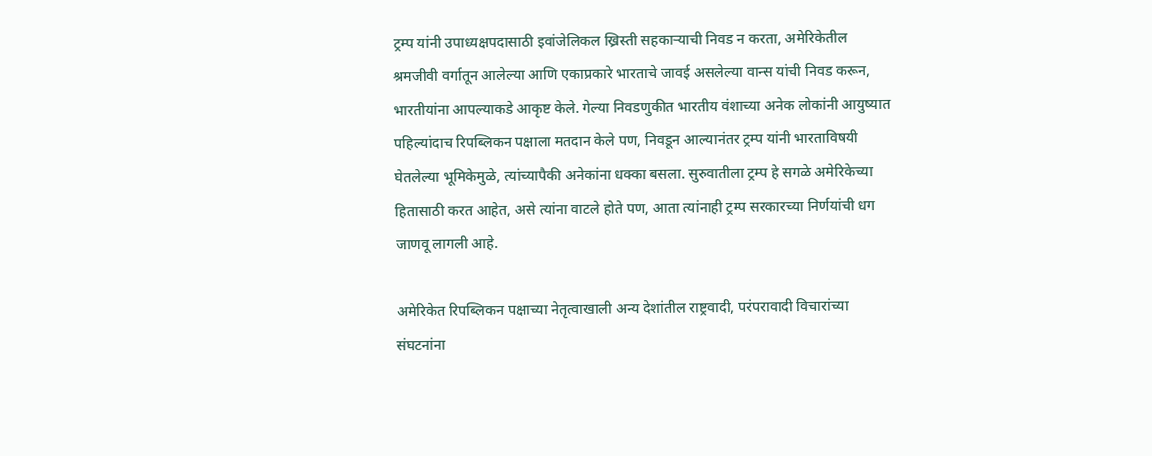ट्रम्प यांनी उपाध्यक्षपदासाठी इवांजेलिकल ख्रिस्ती सहकार्‍याची निवड न करता, अमेरिकेतील श्रमजीवी वर्गातून आलेल्या आणि एकाप्रकारे भारताचे जावई असलेल्या वान्स यांची निवड करून, भारतीयांना आपल्याकडे आकृष्ट केले. गेल्या निवडणुकीत भारतीय वंशाच्या अनेक लोकांनी आयुष्यात पहिल्यांदाच रिपब्लिकन पक्षाला मतदान केले पण, निवडून आल्यानंतर ट्रम्प यांनी भारताविषयी घेतलेल्या भूमिकेमुळे, त्यांच्यापैकी अनेकांना धक्का बसला. सुरुवातीला ट्रम्प हे सगळे अमेरिकेच्या हितासाठी करत आहेत, असे त्यांना वाटले होते पण, आता त्यांनाही ट्रम्प सरकारच्या निर्णयांची धग जाणवू लागली आहे.

अमेरिकेत रिपब्लिकन पक्षाच्या नेतृत्वाखाली अन्य देशांतील राष्ट्रवादी, परंपरावादी विचारांच्या संघटनांना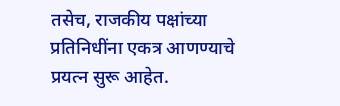तसेच, राजकीय पक्षांच्या प्रतिनिधींना एकत्र आणण्याचे प्रयत्न सुरू आहेत.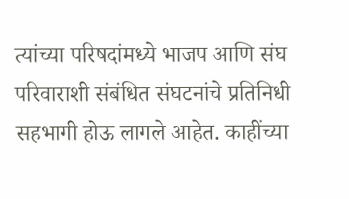त्यांच्या परिषदांमध्ये भाजप आणि संघ परिवाराशी संबंधित संघटनांचे प्रतिनिधी सहभागी होऊ लागले आहेत. काहींच्या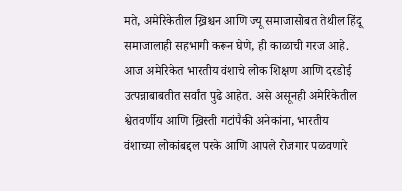मते, अमेरिकेतील ख्रिश्चन आणि ज्यू समाजासोबत तेथील हिंदू समाजालाही सहभागी करून घेणे, ही काळाची गरज आहे. आज अमेरिकेत भारतीय वंशाचे लोक शिक्षण आणि दरडोई उत्पन्नाबाबतीत सर्वांत पुढे आहेत. असे असूनही अमेरिकेतील श्वेतवर्णीय आणि ख्रिस्ती गटांपैकी अनेकांना, भारतीय वंशाच्या लोकांबद्दल परके आणि आपले रोजगार पळवणारे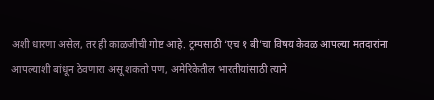अशी धारणा असेल, तर ही काळजीची गोष्ट आहे. ट्रम्पसाठी ‘एच १ बी’चा विषय केवळ आपल्या मतदारांना आपल्याशी बांधून ठेवणारा असू शकतो पण, अमेरिकेतील भारतीयांसाठी त्याने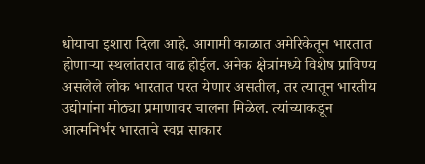धोयाचा इशारा दिला आहे. आगामी काळात अमेरिकेतून भारतात होणार्‍या स्थलांतरात वाढ होईल. अनेक क्षेत्रांमध्ये विशेष प्राविण्य असलेले लोक भारतात परत येणार असतील, तर त्यातून भारतीय उद्योगांना मोठ्या प्रमाणावर चालना मिळेल. त्यांच्याकडून आत्मनिर्भर भारताचे स्वप्न साकार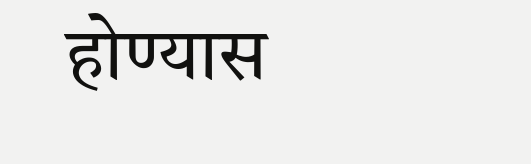होण्यास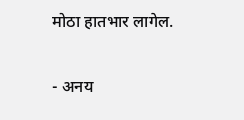मोठा हातभार लागेल.

- अनय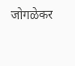जोगळेकर